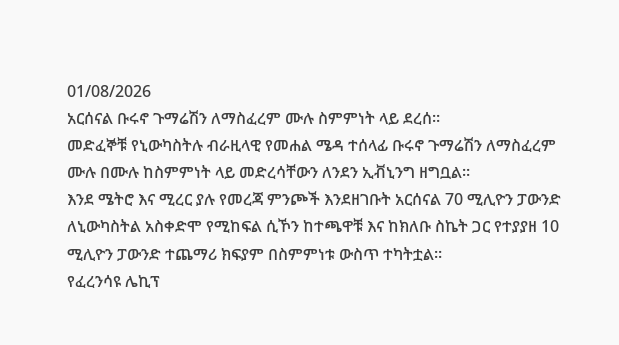01/08/2026
አርሰናል ቡሩኖ ጉማሬሽን ለማስፈረም ሙሉ ስምምነት ላይ ደረሰ።
መድፈኞቹ የኒውካስትሉ ብራዚላዊ የመሐል ሜዳ ተሰላፊ ቡሩኖ ጉማሬሽን ለማስፈረም ሙሉ በሙሉ ከስምምነት ላይ መድረሳቸውን ለንደን ኢቭኒንግ ዘግቧል።
እንደ ሜትሮ እና ሚረር ያሉ የመረጃ ምንጮች እንደዘገቡት አርሰናል 70 ሚሊዮን ፓውንድ ለኒውካስትል አስቀድሞ የሚከፍል ሲኾን ከተጫዋቹ እና ከክለቡ ስኬት ጋር የተያያዘ 10 ሚሊዮን ፓውንድ ተጨማሪ ክፍያም በስምምነቱ ውስጥ ተካትቷል።
የፈረንሳዩ ሌኪፕ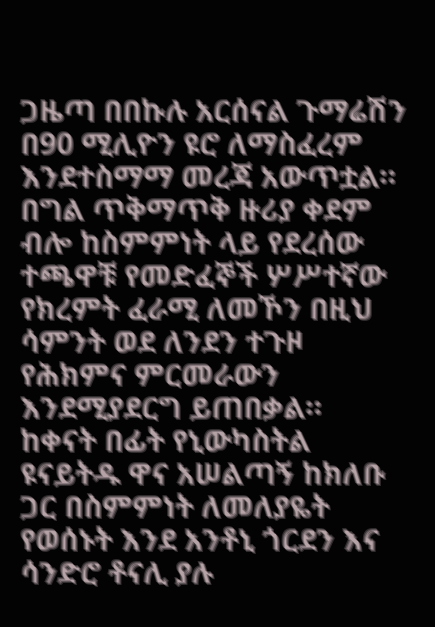ጋዜጣ በበኩሉ አርሰናል ጉማሬሽን በ90 ሚሊዮን ዩሮ ለማስፈረም እንደተስማማ መረጃ አውጥቷል።
በግል ጥቅማጥቅ ዙሪያ ቀደም ብሎ ከስምምነት ላይ የደረሰው ተጫዋቹ የመድፈኞች ሦሥተኛው የክረምት ፈራሚ ለመኾን በዚህ ሳምንት ወደ ለንደን ተጉዞ የሕክምና ምርመራውን እንደሚያደርግ ይጠበቃል።
ከቀናት በፊት የኒውካስትል ዩናይትዱ ዋና አሠልጣኝ ከክለቡ ጋር በስምምነት ለመለያዬት የወሰኑት እንደ አንቶኒ ጎርደን እና ሳንድሮ ቶናሊ ያሉ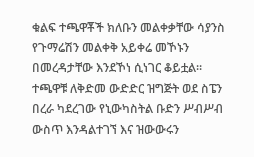ቁልፍ ተጫዋቾች ክለቡን መልቀቃቸው ሳያንስ የጉማሬሽን መልቀቅ አይቀሬ መኾኑን በመረዳታቸው እንደኾነ ሲነገር ቆይቷል።
ተጫዋቹ ለቅድመ ውድድር ዝግጅት ወደ ስፔን በረራ ካደረገው የኒውካስትል ቡድን ሥብሥብ ውስጥ እንዳልተገኘ እና ዝውውሩን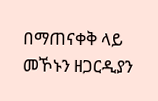በማጠናቀቅ ላይ መኾኑን ዘጋርዲያን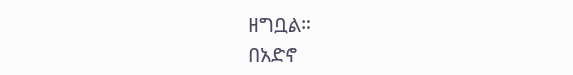ዘግቧል።
በአድኖ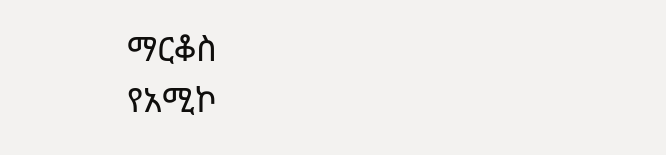ማርቆስ
የአሚኮ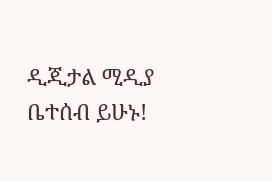ዲጂታል ሚዲያ ቤተሰብ ይሁኑ!